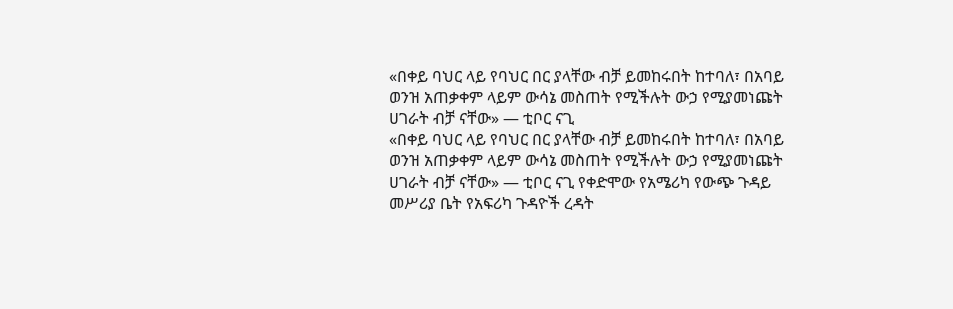«በቀይ ባህር ላይ የባህር በር ያላቸው ብቻ ይመከሩበት ከተባለ፣ በአባይ ወንዝ አጠቃቀም ላይም ውሳኔ መስጠት የሚችሉት ውኃ የሚያመነጩት ሀገራት ብቻ ናቸው» — ቲቦር ናጊ
«በቀይ ባህር ላይ የባህር በር ያላቸው ብቻ ይመከሩበት ከተባለ፣ በአባይ ወንዝ አጠቃቀም ላይም ውሳኔ መስጠት የሚችሉት ውኃ የሚያመነጩት ሀገራት ብቻ ናቸው» — ቲቦር ናጊ የቀድሞው የአሜሪካ የውጭ ጉዳይ መሥሪያ ቤት የአፍሪካ ጉዳዮች ረዳት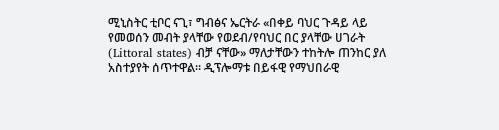ሚኒስትር ቲቦር ናጊ፣ ግብፅና ኤርትራ «በቀይ ባህር ጉዳይ ላይ የመወሰን መብት ያላቸው የወደብ/የባህር በር ያላቸው ሀገራት (Littoral states) ብቻ ናቸው» ማለታቸውን ተከትሎ ጠንከር ያለ አስተያየት ሰጥተዋል። ዲፕሎማቱ በይፋዊ የማህበራዊ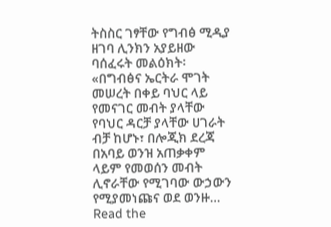ትስስር ገፃቸው የግብፅ ሚዲያ ዘገባ ሊንክን አያይዘው ባሰፈሩት መልዕክት፡ «በግብፅና ኤርትራ ሞገት መሠረት በቀይ ባህር ላይ የመናገር መብት ያላቸው የባህር ዳርቻ ያላቸው ሀገራት ብቻ ከሆኑ፣ በሎጂክ ደረጃ በአባይ ወንዝ አጠቃቀም ላይም የመወሰን መብት ሊኖራቸው የሚገባው ውኃውን የሚያመነጩና ወደ ወንዙ…
Read the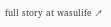full story at wasulife ↗